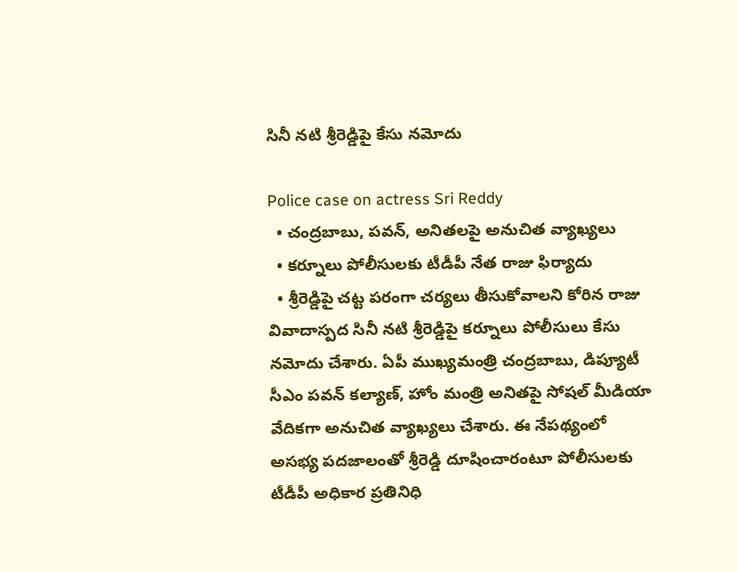సినీ నటి శ్రీరెడ్డిపై కేసు నమోదు

Police case on actress Sri Reddy
  • చంద్రబాబు, పవన్, అనితలపై అనుచిత వ్యాఖ్యలు
  • కర్నూలు పోలీసులకు టీడీపీ నేత రాజు ఫిర్యాదు
  • శ్రీరెడ్డిపై చట్ట పరంగా చర్యలు తీసుకోవాలని కోరిన రాజు
వివాదాస్పద సినీ నటి శ్రీరెడ్డిపై కర్నూలు పోలీసులు కేసు నమోదు చేశారు. ఏపీ ముఖ్యమంత్రి చంద్రబాబు, డిప్యూటీ సీఎం పవన్ కల్యాణ్, హోం మంత్రి అనితపై సోషల్ మీడియా వేదికగా అనుచిత వ్యాఖ్యలు చేశారు. ఈ నేపథ్యంలో అసభ్య పదజాలంతో శ్రీరెడ్డి దూషించారంటూ పోలీసులకు టీడీపీ అధికార ప్రతినిధి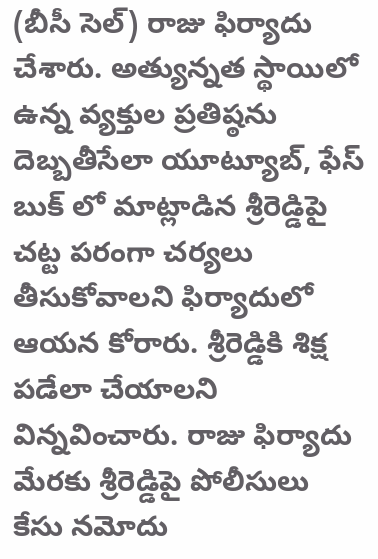(బీసీ సెల్) రాజు ఫిర్యాదు చేశారు. అత్యున్నత స్థాయిలో ఉన్న వ్యక్తుల ప్రతిష్ఠను దెబ్బతీసేలా యూట్యూబ్, ఫేస్ బుక్ లో మాట్లాడిన శ్రీరెడ్డిపై చట్ట పరంగా చర్యలు తీసుకోవాలని ఫిర్యాదులో ఆయన కోరారు. శ్రీరెడ్డికి శిక్ష పడేలా చేయాలని విన్నవించారు. రాజు ఫిర్యాదు మేరకు శ్రీరెడ్డిపై పోలీసులు కేసు నమోదు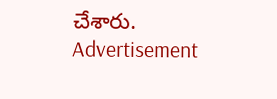చేశారు.
Advertisement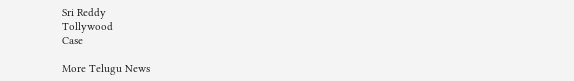Sri Reddy
Tollywood
Case

More Telugu News